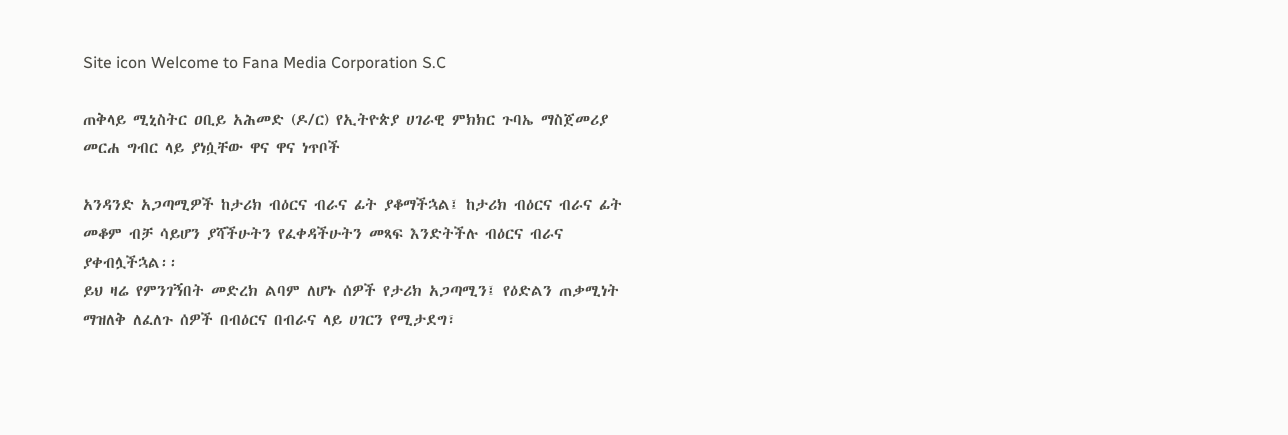Site icon Welcome to Fana Media Corporation S.C

ጠቅላይ ሚኒስትር ዐቢይ አሕመድ (ዶ/ር) የኢትዮጵያ ሀገራዊ ምክክር ጉባኤ ማስጀመሪያ መርሐ ግብር ላይ ያነሷቸው ዋና ዋና ነጥቦች

አንዳንድ አጋጣሚዎች ከታሪክ ብዕርና ብራና ፊት ያቆማችኋል፤ ከታሪክ ብዕርና ብራና ፊት መቆም ብቻ ሳይሆን ያሻችሁትን የፈቀዳችሁትን መጻፍ እንድትችሉ ብዕርና ብራና ያቀብሏችኋል፡፡
ይህ ዛሬ የምንገኝበት መድረክ ልባም ለሆኑ ሰዎች የታሪክ አጋጣሚን፤ የዕድልን ጠቃሚነት ማዝለቅ ለፈለጉ ሰዎች በብዕርና በብራና ላይ ሀገርን የሚታደግ፣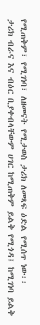የሚጠቅም፣ የሚገነባ፣ ለዘመናት የሚታወስ ታሪክ ለመጻፍ ዕድል የሚሰጥ ነው፡፡
ታሪክ ብራና እና ብዕር ቢያቀብላቸውም ሀገር ከሚጠቅም ይልቅ የሚጎዳ፤ ከሚገነባ ይልቅ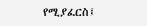የሚያፈርስ፤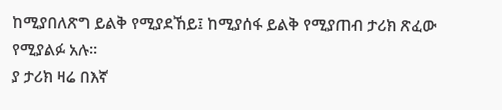ከሚያበለጽግ ይልቅ የሚያደኸይ፤ ከሚያሰፋ ይልቅ የሚያጠብ ታሪክ ጽፈው የሚያልፉ አሉ።
ያ ታሪክ ዛሬ በእኛ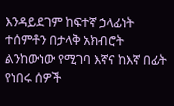እንዳይደገም ከፍተኛ ኃላፊነት ተሰምቶን በታላቅ አክብሮት ልንከውነው የሚገባ እኛና ከእኛ በፊት የነበሩ ሰዎች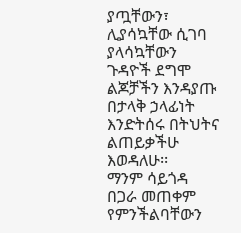ያጧቸውን፣ ሊያሳኳቸው ሲገባ ያላሳኳቸውን ጉዳዮች ደግሞ ልጆቻችን እንዳያጡ በታላቅ ኃላፊነት እንድትሰሩ በትህትና ልጠይቃችሁ እወዳለሁ፡፡
ማንም ሳይጎዳ በጋራ መጠቀም የምንችልባቸውን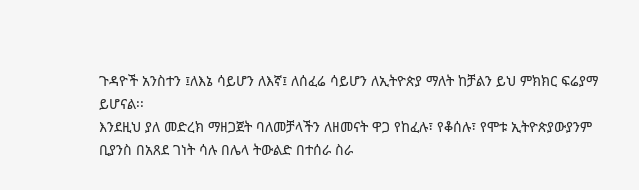ጉዳዮች አንስተን ፤ለእኔ ሳይሆን ለእኛ፤ ለሰፈሬ ሳይሆን ለኢትዮጵያ ማለት ከቻልን ይህ ምክክር ፍሬያማ ይሆናል፡፡
እንደዚህ ያለ መድረክ ማዘጋጀት ባለመቻላችን ለዘመናት ዋጋ የከፈሉ፣ የቆሰሉ፣ የሞቱ ኢትዮጵያውያንም ቢያንስ በአጸደ ገነት ሳሉ በሌላ ትውልድ በተሰራ ስራ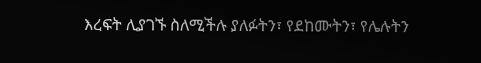እረፍት ሊያገኙ ስለሚችሉ ያለፉትን፣ የደከሙትን፣ የሌሉትን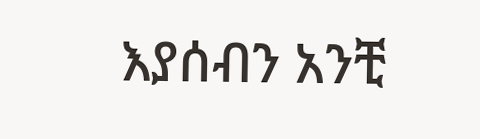እያሰብን አንቺ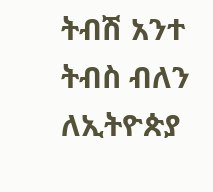ትብሽ አንተ ትብስ ብለን ለኢትዮጵያ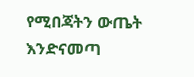የሚበጃትን ውጤት እንድናመጣ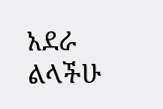አደራ ልላችሁ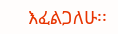እፈልጋለሁ፡፡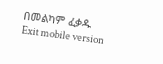በመልካም ፈቃዱ
Exit mobile version